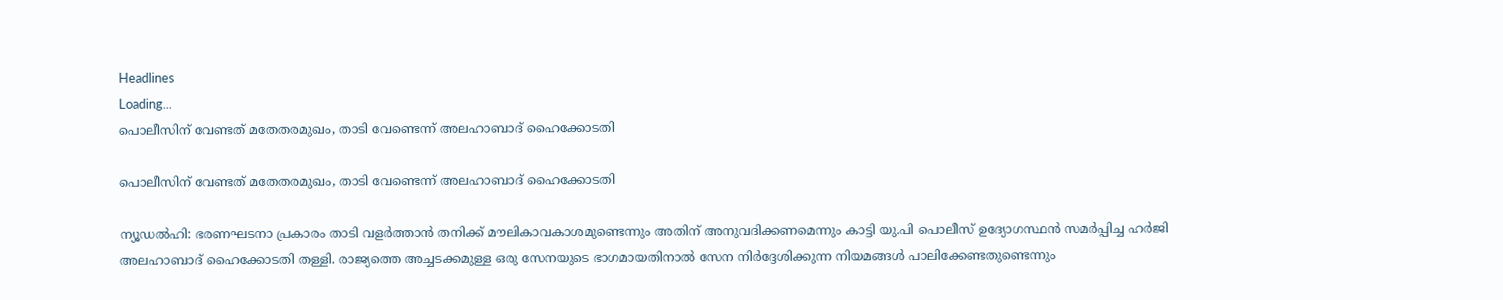Headlines
Loading...
പൊലീസിന് വേണ്ടത് മതേതരമുഖം, താടി വേണ്ടെന്ന് അലഹാബാദ് ഹൈക്കോടതി

പൊലീസിന് വേണ്ടത് മതേതരമുഖം, താടി വേണ്ടെന്ന് അലഹാബാദ് ഹൈക്കോടതി

ന്യൂഡൽഹി: ഭരണഘടനാ പ്രകാരം താടി വളർത്താൻ തനിക്ക് മൗലികാവകാശമുണ്ടെന്നും അതിന് അനുവദിക്കണമെന്നും കാട്ടി യു.പി പൊലീസ് ഉദ്യോഗസ്ഥൻ സമർപ്പിച്ച ഹർജി അലഹാബാദ് ഹൈക്കോടതി തള്ളി. രാജ്യത്തെ അച്ചടക്കമുള്ള ഒരു സേനയുടെ ഭാഗമായതിനാൽ സേന നി‌ർദ്ദേശിക്കുന്ന നിയമങ്ങൾ പാലിക്കേണ്ടതുണ്ടെന്നും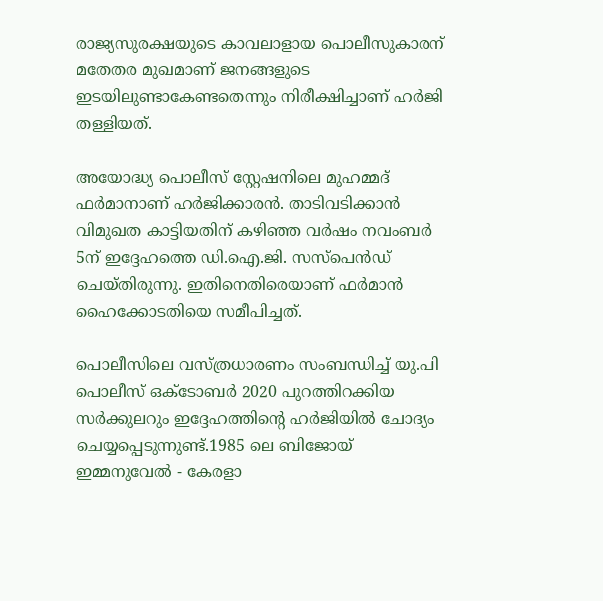രാജ്യസുരക്ഷയുടെ കാവലാളായ പൊലീസുകാരന് മതേതര മുഖമാണ് ജനങ്ങളുടെ ഇടയിലുണ്ടാകേണ്ടതെന്നും നിരീക്ഷിച്ചാണ് ഹർജി തള്ളിയത്.

അയോദ്ധ്യ പൊലീസ് സ്റ്റേഷനിലെ മുഹമ്മദ് ഫർമാനാണ് ഹർജിക്കാരൻ. താടിവടിക്കാൻ വിമുഖത കാട്ടിയതിന് കഴിഞ്ഞ വർഷം നവംബർ 5ന് ഇദ്ദേഹത്തെ ഡി.ഐ.ജി. സസ്പെൻഡ് ചെയ്തിരുന്നു. ഇതിനെതിരെയാണ് ഫർമാൻ ഹൈക്കോടതിയെ സമീപിച്ചത്.

പൊലീസിലെ വസ്ത്രധാരണം സംബന്ധിച്ച് യു.പി പൊലീസ് ഒക്ടോബർ 2020 പുറത്തിറക്കിയ സർക്കുലറും ഇദ്ദേഹത്തിന്റെ ഹർജിയിൽ ചോദ്യം ചെയ്യപ്പെടുന്നുണ്ട്.1985 ലെ ബിജോയ് ഇമ്മനുവേൽ - കേരളാ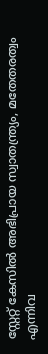സ്റ്റേറ്റ് കേസിൽ അഭിപ്രായ സ്വാതന്ത്ര്യം, മതേതരത്വം എന്നിവ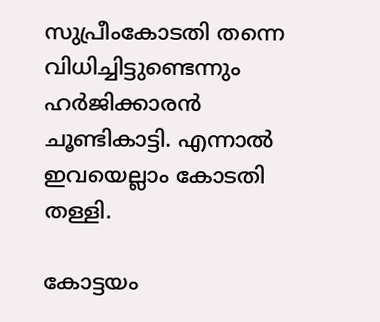സുപ്രീംകോടതി തന്നെ വിധിച്ചിട്ടുണ്ടെന്നും ഹർജിക്കാരൻ ചൂണ്ടികാട്ടി. എന്നാൽ ഇവയെല്ലാം കോടതി തള്ളി.

കോട്ടയം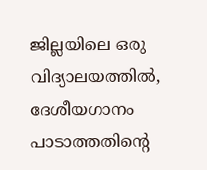ജില്ലയിലെ ഒരു വിദ്യാലയത്തിൽ, ദേശീയഗാനം പാടാത്തതിന്റെ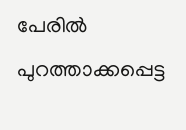പേരിൽ പുറത്താക്കപ്പെട്ട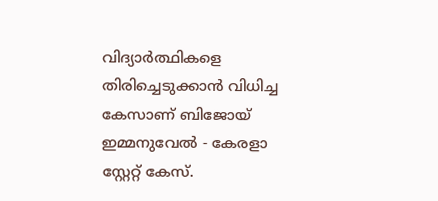വിദ്യാർത്ഥികളെ തിരിച്ചെടുക്കാൻ വിധിച്ച കേസാണ് ബിജോയ് ഇമ്മനുവേൽ - കേരളാ സ്റ്റേറ്റ് കേസ്.